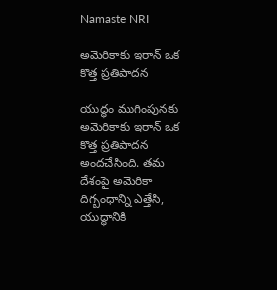Namaste NRI

అమెరికాకు ఇరాన్‌ ఒక కొత్త ప్రతిపాదన

యుద్ధం ముగింపునకు అమెరికాకు ఇరాన్‌ ఒక కొత్త ప్రతిపాదన అందచేసింది. తమ దేశంపై అమెరికా దిగ్బంధాన్ని ఎత్తేసి, యుద్ధానికి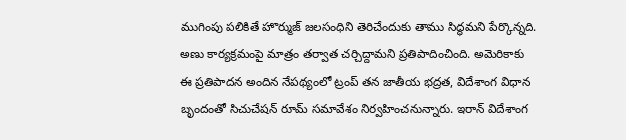ముగింపు పలికితే హొర్ముజ్‌ జలసంధిని తెరిచేందుకు తాము సిద్ధమని పేర్కొన్నది. అణు కార్యక్రమంపై మాత్రం తర్వాత చర్చిద్దామని ప్రతిపాదించింది. అమెరికాకు ఈ ప్రతిపాదన అందిన నేపథ్యంలో ట్రంప్‌ తన జాతీయ భద్రత, విదేశాంగ విధాన బృందంతో సిచుచేషన్‌ రూమ్‌ సమావేశం నిర్వహించనున్నారు. ఇరాన్‌ విదేశాంగ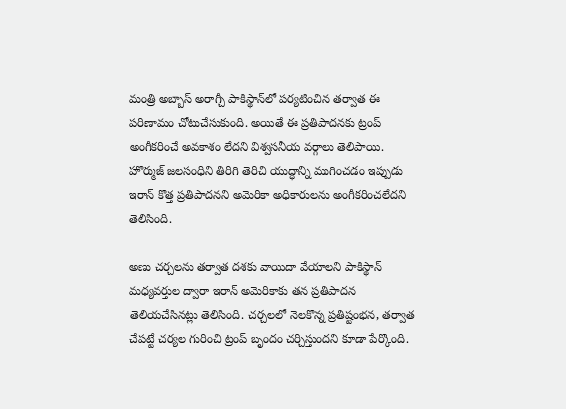మంత్రి అబ్బాస్‌ అరాగ్చీ పాకిస్థాన్‌లో పర్యటించిన తర్వాత ఈ పరిణామం చోటుచేసుకుంది. అయితే ఈ ప్రతిపాదనకు ట్రంప్‌ అంగీకరించే అవకాశం లేదని విశ్వసనీయ వర్గాలు తెలిపాయి. హొర్ముజ్‌ జలసంధిని తిరిగి తెరిచి యుద్ధాన్ని ముగించడం ఇప్పుడు ఇరాన్‌ కొత్త ప్రతిపాదనని అమెరికా అధికారులను అంగీకరించలేదని తెలిసింది.

అణు చర్చలను తర్వాత దశకు వాయిదా వేయాలని పాకిస్థాన్‌ మధ్యవర్తుల ద్వారా ఇరాన్‌ అమెరికాకు తన ప్రతిపాదన తెలియచేసినట్లు తెలిసింది. చర్చలలో నెలకొన్న ప్రతిష్టంభన, తర్వాత చేపట్టే చర్యల గురించి ట్రంప్‌ బృందం చర్చిస్తుందని కూడా పేర్కొంది.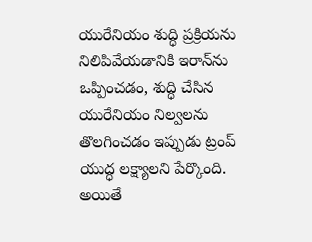యురేనియం శుద్ధి ప్రక్రియను నిలిపివేయడానికి ఇరాన్‌ను ఒప్పించడం, శుద్ధి చేసిన యురేనియం నిల్వలను తొలగించడం ఇప్పుడు ట్రంప్‌ యుద్ధ లక్ష్యాలని పేర్కొంది. అయితే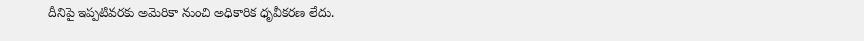దీనిపై ఇప్పటివరకు అమెరికా నుంచి అధికారిక ధృవీకరణ లేదు.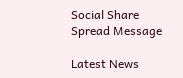Social Share Spread Message

Latest News